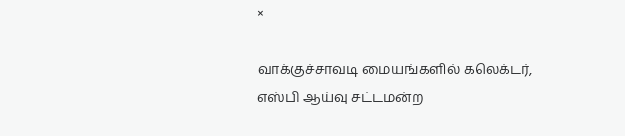×

வாக்குச்சாவடி மையங்களில் கலெக்டர், எஸ்பி ஆய்வு சட்டமன்ற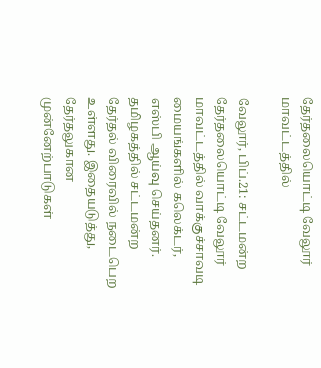தேர்தலையொட்டி வேலூர் மாவட்டத்தில்

வேலூர், பிப்.21: சட்டமன்ற தேர்தலையொட்டி வேலூர் மாவட்டத்தில் வாக்குச்சாவடி மையங்களில் கலெக்டர், எஸ்பி ஆய்வு செய்தனர். தமிழகத்தில் சட்டமன்ற தேர்தல் விரைவில் நடைபெற உள்ளது. இதையடுத்து, தேர்தலுகான முன்னேற்பாடுகள்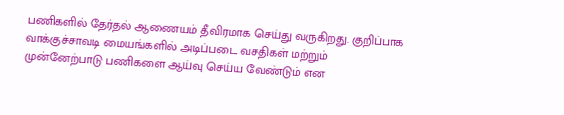பணிகளில் தேர்தல் ஆணையம் தீவிரமாக செய்து வருகிறது. குறிப்பாக வாக்குச்சாவடி மையங்களில் அடிப்படை வசதிகள் மற்றும் முன்னேற்பாடு பணிகளை ஆய்வு செய்ய வேண்டும் என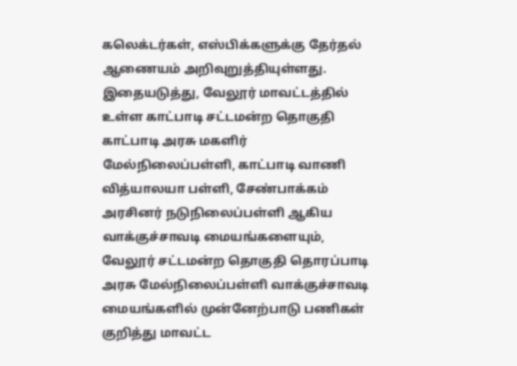கலெக்டர்கள், எஸ்பிக்களுக்கு தேர்தல் ஆணையம் அறிவுறுத்தியுள்ளது. இதையடுத்து, வேலூர் மாவட்டத்தில் உள்ள காட்பாடி சட்டமன்ற தொகுதி காட்பாடி அரசு மகளிர் மேல்நிலைப்பள்ளி, காட்பாடி வாணி வித்யாலயா பள்ளி, சேண்பாக்கம் அரசினர் நடுநிலைப்பள்ளி ஆகிய வாக்குச்சாவடி மையங்களையும், வேலூர் சட்டமன்ற தொகுதி தொரப்பாடி அரசு மேல்நிலைப்பள்ளி வாக்குச்சாவடி மையங்களில் முன்னேற்பாடு பணிகள் குறித்து மாவட்ட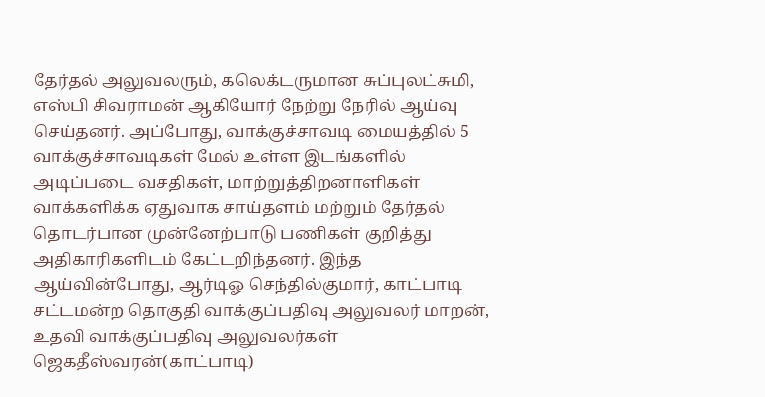தேர்தல் அலுவலரும், கலெக்டருமான சுப்புலட்சுமி, எஸ்பி சிவராமன் ஆகியோர் நேற்று நேரில் ஆய்வு செய்தனர். அப்போது, வாக்குச்சாவடி மையத்தில் 5 வாக்குச்சாவடிகள் மேல் உள்ள இடங்களில் அடிப்படை வசதிகள், மாற்றுத்திறனாளிகள் வாக்களிக்க ஏதுவாக சாய்தளம் மற்றும் தேர்தல் தொடர்பான முன்னேற்பாடு பணிகள் குறித்து அதிகாரிகளிடம் கேட்டறிந்தனர். இந்த ஆய்வின்போது, ஆர்டிஓ செந்தில்குமார், காட்பாடி சட்டமன்ற தொகுதி வாக்குப்பதிவு அலுவலர் மாறன், உதவி வாக்குப்பதிவு அலுவலர்கள் ஜெகதீஸ்வரன்(காட்பாடி)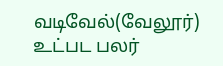வடிவேல்(வேலூர்) உட்பட பலர்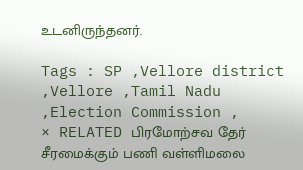உடனிருந்தனர்.

Tags : SP ,Vellore district ,Vellore ,Tamil Nadu ,Election Commission ,
× RELATED பிரமோற்சவ தேர் சீரமைக்கும் பணி வள்ளிமலை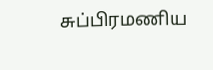சுப்பிரமணிய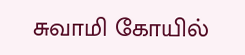சுவாமி கோயில்